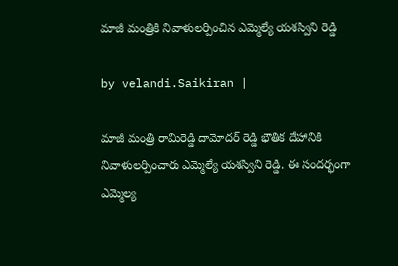మాజీ మంత్రికి నివాళులర్పించిన ఎమ్మెల్యే యశస్విని రెడ్డి

by velandi.Saikiran |

మాజీ మంత్రి రామిరెడ్డి దామోదర్ రెడ్డి భౌతిక దేహానికి నివాళులర్పించారు ఎమ్మెల్యే యశస్విని రెడ్డి. ఈ సందర్భంగా ఎమ్మెల్య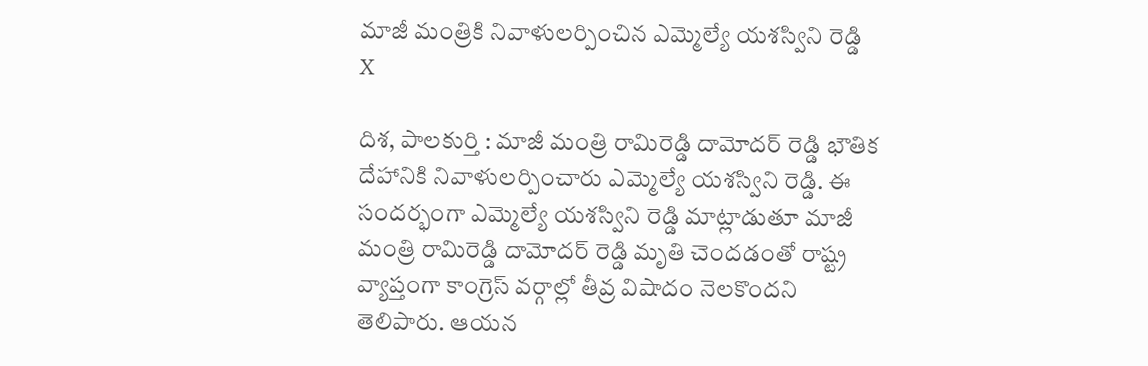మాజీ మంత్రికి నివాళులర్పించిన ఎమ్మెల్యే యశస్విని రెడ్డి
X

దిశ, పాలకుర్తి : మాజీ మంత్రి రామిరెడ్డి దామోదర్ రెడ్డి భౌతిక దేహానికి నివాళులర్పించారు ఎమ్మెల్యే యశస్విని రెడ్డి. ఈ సందర్భంగా ఎమ్మెల్యే యశస్విని రెడ్డి మాట్లాడుతూ మాజీ మంత్రి రామిరెడ్డి దామోదర్ రెడ్డి మృతి చెందడంతో రాష్ట్ర వ్యాప్తంగా కాంగ్రెస్ వర్గాల్లో తీవ్ర విషాదం నెలకొందని తెలిపారు. ఆయన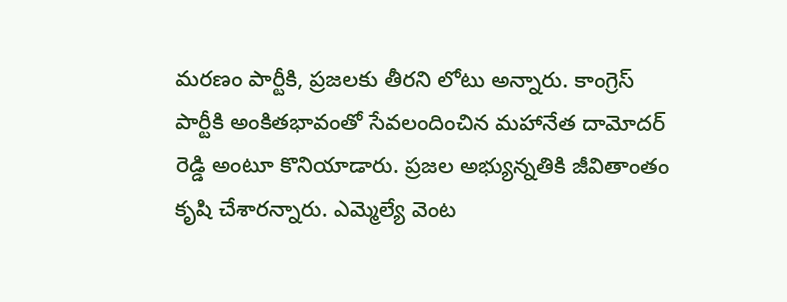మరణం పార్టీకి, ప్రజలకు తీరని లోటు అన్నారు. కాంగ్రెస్ పార్టీకి అంకితభావంతో సేవలందించిన మహానేత దామోదర్ రెడ్డి అంటూ కొనియాడారు. ప్రజల అభ్యున్నతికి జీవితాంతం కృషి చేశారన్నారు. ఎమ్మెల్యే వెంట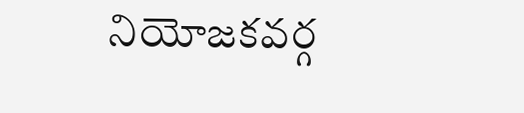నియోజకవర్గ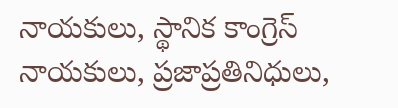నాయకులు, స్థానిక కాంగ్రెస్ నాయకులు, ప్రజాప్రతినిధులు,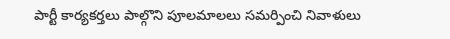పార్టీ కార్యకర్తలు పాల్గొని పూలమాలలు సమర్పించి నివాళులు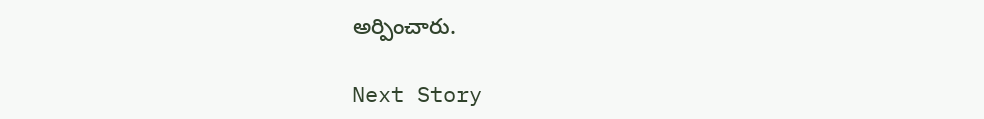అర్పించారు.

Next Story